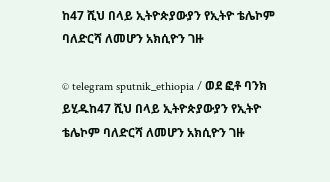ከ47 ሺህ በላይ ኢትዮጵያውያን የኢትዮ ቴሌኮም ባለድርሻ ለመሆን አክሲዮን ገዙ

© telegram sputnik_ethiopia / ወደ ፎቶ ባንክ ይሂዱከ47 ሺህ በላይ ኢትዮጵያውያን የኢትዮ ቴሌኮም ባለድርሻ ለመሆን አክሲዮን ገዙ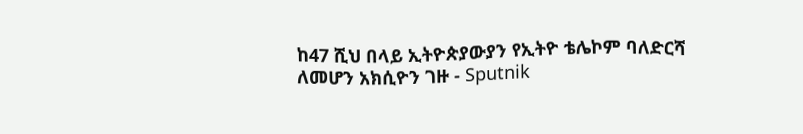ከ47 ሺህ በላይ ኢትዮጵያውያን የኢትዮ ቴሌኮም ባለድርሻ ለመሆን አክሲዮን ገዙ - Sputnik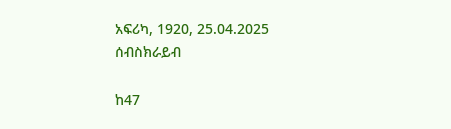አፍሪካ, 1920, 25.04.2025
ሰብስክራይብ

ከ47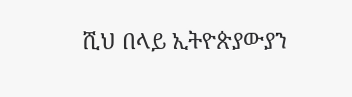ሺህ በላይ ኢትዮጵያውያን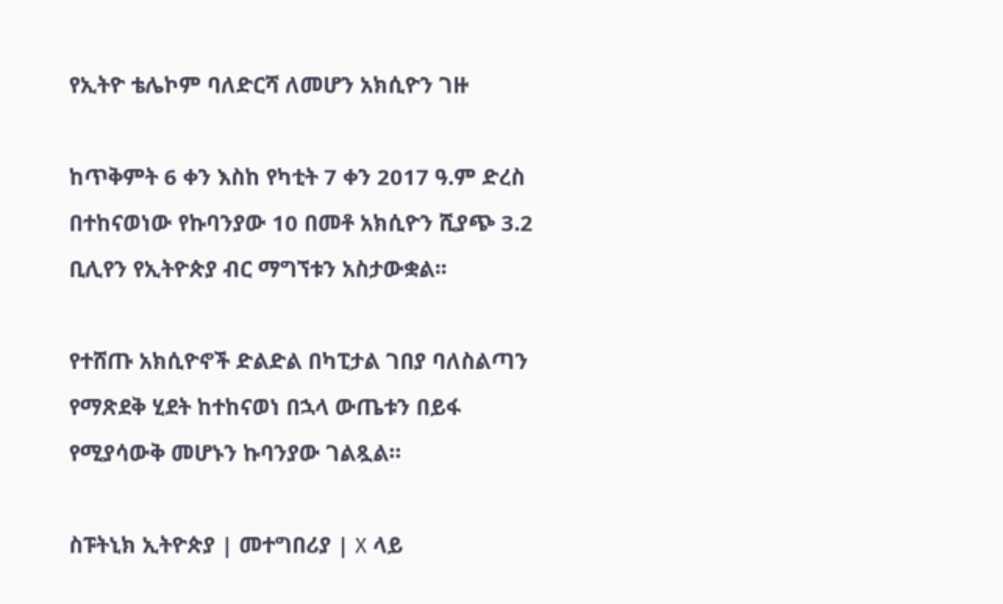የኢትዮ ቴሌኮም ባለድርሻ ለመሆን አክሲዮን ገዙ

ከጥቅምት 6 ቀን እስከ የካቲት 7 ቀን 2017 ዓ.ም ድረስ በተከናወነው የኩባንያው 10 በመቶ አክሲዮን ሺያጭ 3.2 ቢሊየን የኢትዮጵያ ብር ማግኘቱን አስታውቋል፡፡

የተሸጡ አክሲዮኖች ድልድል በካፒታል ገበያ ባለስልጣን የማጽደቅ ሂደት ከተከናወነ በኋላ ውጤቱን በይፋ የሚያሳውቅ መሆኑን ኩባንያው ገልጿል።

ስፑትኒክ ኢትዮጵያ | መተግበሪያ | X ላይ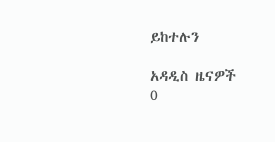ይከተሉን

አዳዲስ ዜናዎች
0